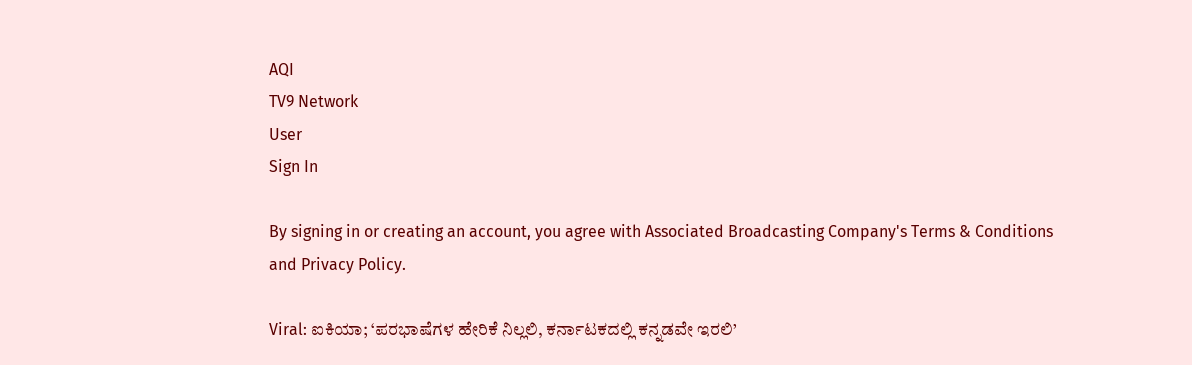AQI
TV9 Network
User
Sign In

By signing in or creating an account, you agree with Associated Broadcasting Company's Terms & Conditions and Privacy Policy.

Viral: ಐಕಿಯಾ; ‘ಪರಭಾಷೆಗಳ ಹೇರಿಕೆ ನಿಲ್ಲಲಿ, ಕರ್ನಾಟಕದಲ್ಲಿ ಕನ್ನಡವೇ ಇರಲಿ’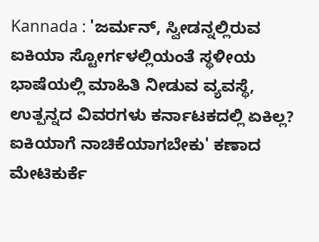Kannada : 'ಜರ್ಮನ್, ಸ್ವೀಡನ್ನಲ್ಲಿರುವ ಐಕಿಯಾ ಸ್ಟೋರ್ಗಳಲ್ಲಿಯಂತೆ ಸ್ಥಳೀಯ ಭಾಷೆಯಲ್ಲಿ ಮಾಹಿತಿ ನೀಡುವ ವ್ಯವಸ್ಥೆ, ಉತ್ಪನ್ನದ ವಿವರಗಳು ಕರ್ನಾಟಕದಲ್ಲಿ ಏಕಿಲ್ಲ? ಐಕಿಯಾಗೆ ನಾಚಿಕೆಯಾಗಬೇಕು' ಕಣಾದ ಮೇಟಿಕುರ್ಕೆ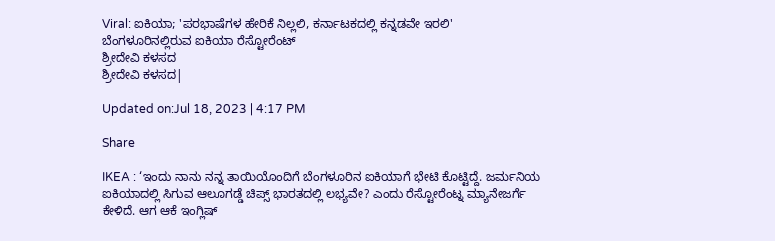Viral: ಐಕಿಯಾ; 'ಪರಭಾಷೆಗಳ ಹೇರಿಕೆ ನಿಲ್ಲಲಿ, ಕರ್ನಾಟಕದಲ್ಲಿ ಕನ್ನಡವೇ ಇರಲಿ'
ಬೆಂಗಳೂರಿನಲ್ಲಿರುವ ಐಕಿಯಾ ರೆಸ್ಟೋರೆಂಟ್
ಶ್ರೀದೇವಿ ಕಳಸದ
ಶ್ರೀದೇವಿ ಕಳಸದ|

Updated on:Jul 18, 2023 | 4:17 PM

Share

IKEA : ‘ಇಂದು ನಾನು ನನ್ನ ತಾಯಿಯೊಂದಿಗೆ ಬೆಂಗಳೂರಿನ ಐಕಿಯಾಗೆ ಭೇಟಿ ಕೊಟ್ಟಿದ್ದೆ. ಜರ್ಮನಿಯ ಐಕಿಯಾದಲ್ಲಿ ಸಿಗುವ ಆಲೂಗಡ್ಡೆ ಚಿಪ್ಸ್ ಭಾರತದಲ್ಲಿ ಲಭ್ಯವೇ? ಎಂದು ರೆಸ್ಟೋರೆಂಟ್ನ ಮ್ಯಾನೇಜರ್ಗೆ ಕೇಳಿದೆ. ಆಗ ಆಕೆ ಇಂಗ್ಲಿಷ್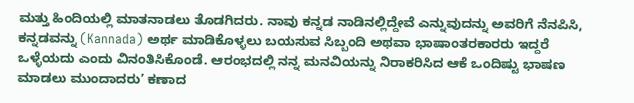ಮತ್ತು ಹಿಂದಿಯಲ್ಲಿ ಮಾತನಾಡಲು ತೊಡಗಿದರು. ನಾವು ಕನ್ನಡ ನಾಡಿನಲ್ಲಿದ್ದೇವೆ ಎನ್ನುವುದನ್ನು ಅವರಿಗೆ ನೆನಪಿಸಿ, ಕನ್ನಡವನ್ನು (Kannada) ಅರ್ಥ ಮಾಡಿಕೊಳ್ಳಲು ಬಯಸುವ ಸಿಬ್ಬಂದಿ ಅಥವಾ ಭಾಷಾಂತರಕಾರರು ಇದ್ದರೆ ಒಳ್ಳೆಯದು ಎಂದು ವಿನಂತಿಸಿಕೊಂಡೆ. ಆರಂಭದಲ್ಲಿ ನನ್ನ ಮನವಿಯನ್ನು ನಿರಾಕರಿಸಿದ ಆಕೆ ಒಂದಿಷ್ಟು ಭಾಷಣ ಮಾಡಲು ಮುಂದಾದರು’ ಕಣಾದ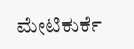ಮೇಟಿಕುರ್ಕೆ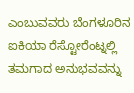ಎಂಬುವವರು ಬೆಂಗಳೂರಿನ ಐಕಿಯಾ ರೆಸ್ಟೋರೆಂಟ್ನಲ್ಲಿ ತಮಗಾದ ಅನುಭವವನ್ನು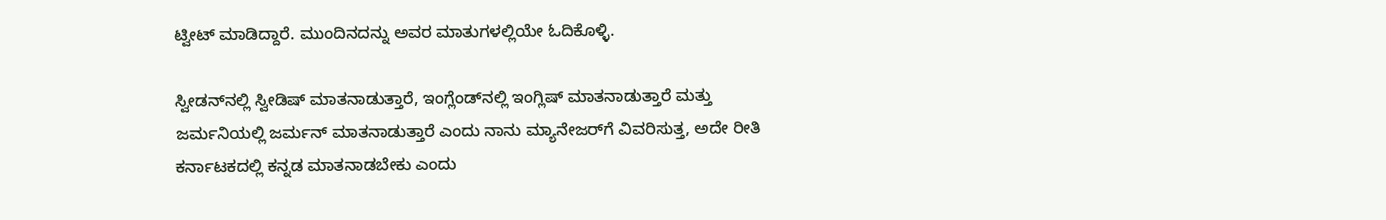ಟ್ವೀಟ್ ಮಾಡಿದ್ದಾರೆ. ಮುಂದಿನದನ್ನು ಅವರ ಮಾತುಗಳಲ್ಲಿಯೇ ಓದಿಕೊಳ್ಳಿ.

ಸ್ವೀಡನ್‌ನಲ್ಲಿ ಸ್ವೀಡಿಷ್ ಮಾತನಾಡುತ್ತಾರೆ, ಇಂಗ್ಲೆಂಡ್‌ನಲ್ಲಿ ಇಂಗ್ಲಿಷ್ ಮಾತನಾಡುತ್ತಾರೆ ಮತ್ತು ಜರ್ಮನಿಯಲ್ಲಿ ಜರ್ಮನ್ ಮಾತನಾಡುತ್ತಾರೆ ಎಂದು ನಾನು ಮ್ಯಾನೇಜರ್‌ಗೆ ವಿವರಿಸುತ್ತ, ಅದೇ ರೀತಿ ಕರ್ನಾಟಕದಲ್ಲಿ ಕನ್ನಡ ಮಾತನಾಡಬೇಕು ಎಂದು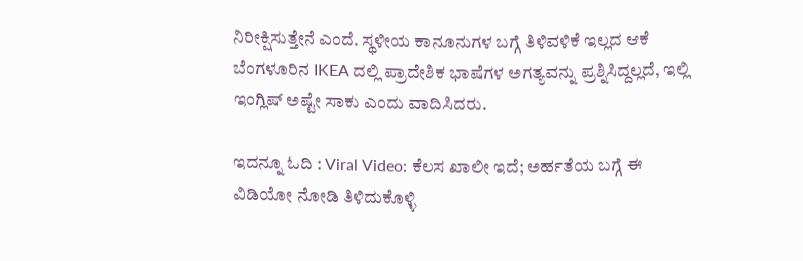ನಿರೀಕ್ಷಿಸುತ್ತೇನೆ ಎಂದೆ. ಸ್ಥಳೀಯ ಕಾನೂನುಗಳ ಬಗ್ಗೆ ತಿಳಿವಳಿಕೆ ಇಲ್ಲದ ಆಕೆ ಬೆಂಗಳೂರಿನ IKEA ದಲ್ಲಿ ಪ್ರಾದೇಶಿಕ ಭಾಷೆಗಳ ಅಗತ್ಯವನ್ನು ಪ್ರಶ್ನಿಸಿದ್ದಲ್ಲದೆ, ಇಲ್ಲಿ ಇಂಗ್ಲಿಷ್ ಅಷ್ಟೇ ಸಾಕು ಎಂದು ವಾದಿಸಿದರು.

ಇದನ್ನೂ ಓದಿ : Viral Video: ಕೆಲಸ ಖಾಲೀ ಇದೆ; ಅರ್ಹತೆಯ ಬಗ್ಗೆ ಈ ವಿಡಿಯೋ ನೋಡಿ ತಿಳಿದುಕೊಳ್ಳಿ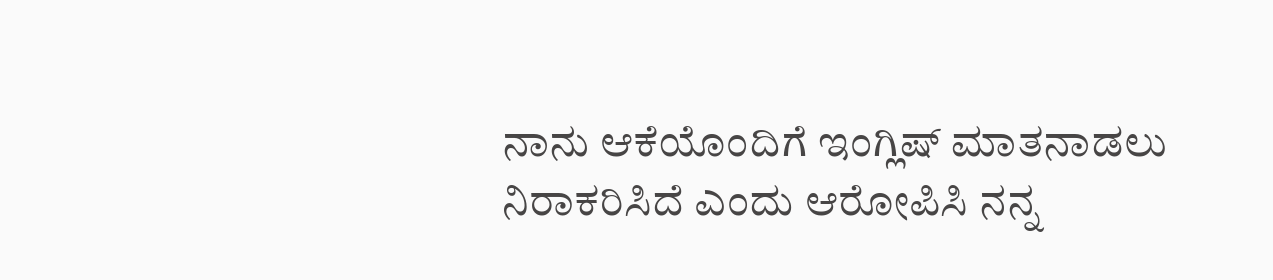ನಾನು ಆಕೆಯೊಂದಿಗೆ ಇಂಗ್ಲಿಷ್ ಮಾತನಾಡಲು ನಿರಾಕರಿಸಿದೆ ಎಂದು ಆರೋಪಿಸಿ ನನ್ನ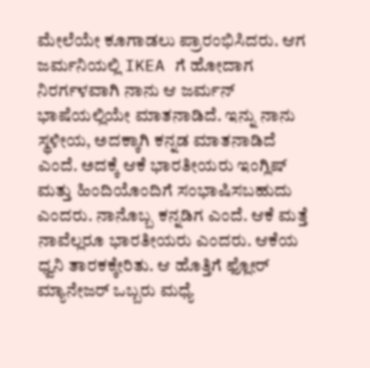ಮೇಲೆಯೇ ಕೂಗಾಡಲು ಪ್ರಾರಂಭಿಸಿದರು. ಆಗ ಜರ್ಮನಿಯಲ್ಲಿ IKEA ಗೆ ಹೋದಾಗ ನಿರರ್ಗಳವಾಗಿ ನಾನು ಆ ಜರ್ಮನ್ ಭಾಷೆಯಲ್ಲಿಯೇ ಮಾತನಾಡಿದೆ. ಇನ್ನು ನಾನು ಸ್ಥಳೀಯ, ಅದಕ್ಕಾಗಿ ಕನ್ನಡ ಮಾತನಾಡಿದೆ ಎಂದೆ. ಅದಕ್ಕೆ ಆಕೆ ಭಾರತೀಯರು ಇಂಗ್ಲಿಷ್ ಮತ್ತು ಹಿಂದಿಯೊಂದಿಗೆ ಸಂಭಾಷಿಸಬಹುದು ಎಂದರು. ನಾನೊಬ್ಬ ಕನ್ನಡಿಗ ಎಂದೆ. ಆಕೆ ಮತ್ತೆ ನಾವೆಲ್ಲರೂ ಭಾರತೀಯರು ಎಂದರು. ಆಕೆಯ ಧ್ವನಿ ತಾರಕಕ್ಕೇರಿತು. ಆ ಹೊತ್ತಿಗೆ ಫ್ಲೋರ್ ಮ್ಯಾನೇಜರ್ ಒಬ್ಬರು ಮಧ್ಯೆ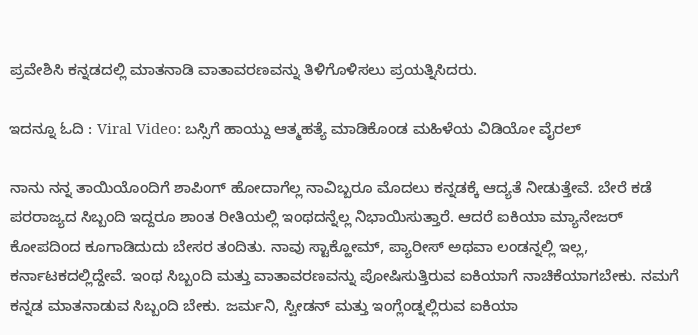ಪ್ರವೇಶಿಸಿ ಕನ್ನಡದಲ್ಲಿ ಮಾತನಾಡಿ ವಾತಾವರಣವನ್ನು ತಿಳಿಗೊಳಿಸಲು ಪ್ರಯತ್ನಿಸಿದರು.

ಇದನ್ನೂ ಓದಿ : Viral Video: ಬಸ್ಸಿಗೆ ಹಾಯ್ದು ಆತ್ಮಹತ್ಯೆ ಮಾಡಿಕೊಂಡ ಮಹಿಳೆಯ ವಿಡಿಯೋ ವೈರಲ್

ನಾನು ನನ್ನ ತಾಯಿಯೊಂದಿಗೆ ಶಾಪಿಂಗ್ ಹೋದಾಗೆಲ್ಲ ನಾವಿಬ್ಬರೂ ಮೊದಲು ಕನ್ನಡಕ್ಕೆ ಆದ್ಯತೆ ನೀಡುತ್ತೇವೆ. ಬೇರೆ ಕಡೆ ಪರರಾಜ್ಯದ ಸಿಬ್ಬಂದಿ ಇದ್ದರೂ ಶಾಂತ ರೀತಿಯಲ್ಲಿ ಇಂಥದನ್ನೆಲ್ಲ ನಿಭಾಯಿಸುತ್ತಾರೆ. ಆದರೆ ಐಕಿಯಾ ಮ್ಯಾನೇಜರ್ ಕೋಪದಿಂದ ಕೂಗಾಡಿದುದು ಬೇಸರ ತಂದಿತು. ನಾವು ಸ್ಟಾಕ್ಹೋಮ್, ಪ್ಯಾರೀಸ್ ಅಥವಾ ಲಂಡನ್ನಲ್ಲಿ ಇಲ್ಲ, ಕರ್ನಾಟಕದಲ್ಲಿದ್ದೇವೆ. ಇಂಥ ಸಿಬ್ಬಂದಿ ಮತ್ತು ವಾತಾವರಣವನ್ನು ಪೋಷಿಸುತ್ತಿರುವ ಐಕಿಯಾಗೆ ನಾಚಿಕೆಯಾಗಬೇಕು. ನಮಗೆ ಕನ್ನಡ ಮಾತನಾಡುವ ಸಿಬ್ಬಂದಿ ಬೇಕು. ಜರ್ಮನಿ, ಸ್ವೀಡನ್ ಮತ್ತು ಇಂಗ್ಲೆಂಡ್ನಲ್ಲಿರುವ ಐಕಿಯಾ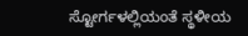ಸ್ಟೋರ್ಗಳಲ್ಲಿಯಂತೆ ಸ್ಥಳೀಯ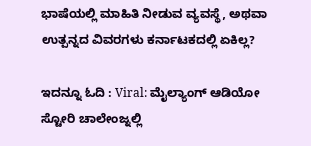ಭಾಷೆಯಲ್ಲಿ ಮಾಹಿತಿ ನೀಡುವ ವ್ಯವಸ್ಥೆ, ಅಥವಾ ಉತ್ಪನ್ನದ ವಿವರಗಳು ಕರ್ನಾಟಕದಲ್ಲಿ ಏಕಿಲ್ಲ?

ಇದನ್ನೂ ಓದಿ : Viral: ಮೈಲ್ಯಾಂಗ್ ಆಡಿಯೋ ಸ್ಟೋರಿ ಚಾಲೇಂಜ್ನಲ್ಲಿ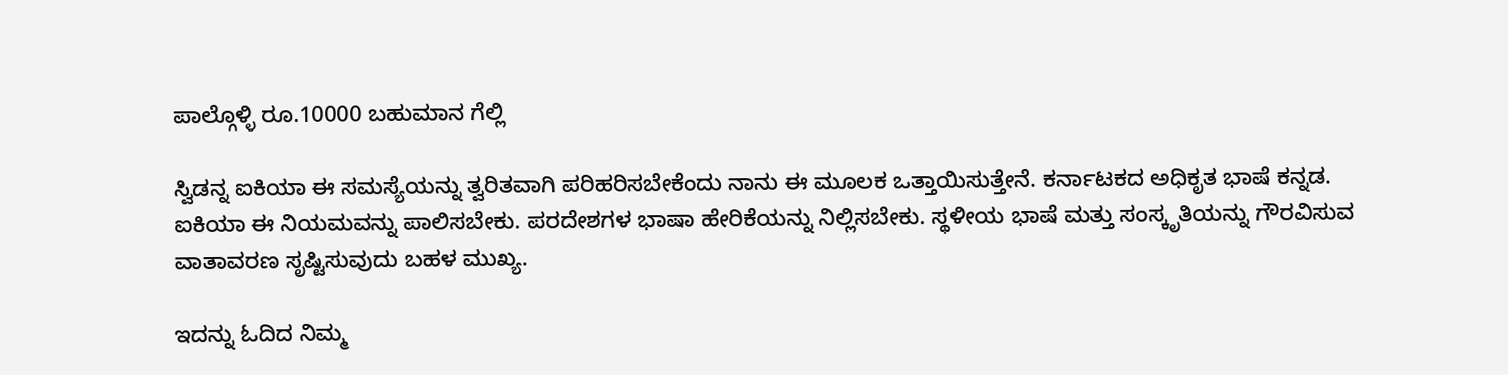ಪಾಲ್ಗೊಳ್ಳಿ ರೂ.10000 ಬಹುಮಾನ ಗೆಲ್ಲಿ

ಸ್ವಿಡನ್ನ ಐಕಿಯಾ ಈ ಸಮಸ್ಯೆಯನ್ನು ತ್ವರಿತವಾಗಿ ಪರಿಹರಿಸಬೇಕೆಂದು ನಾನು ಈ ಮೂಲಕ ಒತ್ತಾಯಿಸುತ್ತೇನೆ. ಕರ್ನಾಟಕದ ಅಧಿಕೃತ ಭಾಷೆ ಕನ್ನಡ. ಐಕಿಯಾ ಈ ನಿಯಮವನ್ನು ಪಾಲಿಸಬೇಕು. ಪರದೇಶಗಳ ಭಾಷಾ ಹೇರಿಕೆಯನ್ನು ನಿಲ್ಲಿಸಬೇಕು. ಸ್ಥಳೀಯ ಭಾಷೆ ಮತ್ತು ಸಂಸ್ಕೃತಿಯನ್ನು ಗೌರವಿಸುವ ವಾತಾವರಣ ಸೃಷ್ಟಿಸುವುದು ಬಹಳ ಮುಖ್ಯ.

ಇದನ್ನು ಓದಿದ ನಿಮ್ಮ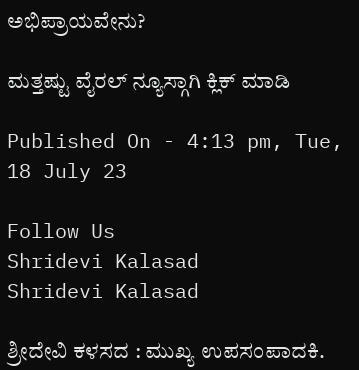ಅಭಿಪ್ರಾಯವೇನು?

ಮತ್ತಷ್ಟು ವೈರಲ್ ನ್ಯೂಸ್ಗಾಗಿ ಕ್ಲಿಕ್ ಮಾಡಿ

Published On - 4:13 pm, Tue, 18 July 23

Follow Us
Shridevi Kalasad
Shridevi Kalasad

ಶ್ರೀದೇವಿ ಕಳಸದ : ಮುಖ್ಯ ಉಪಸಂಪಾದಕಿ.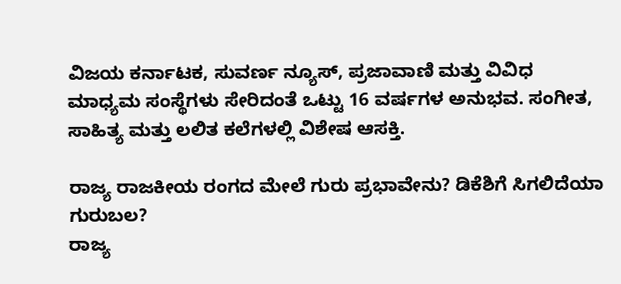ವಿಜಯ ಕರ್ನಾಟಕ, ಸುವರ್ಣ ನ್ಯೂಸ್, ಪ್ರಜಾವಾಣಿ ಮತ್ತು ವಿವಿಧ ಮಾಧ್ಯಮ ಸಂಸ್ಥೆಗಳು ಸೇರಿದಂತೆ ಒಟ್ಟು 16 ವರ್ಷಗಳ ಅನುಭವ. ಸಂಗೀತ, ಸಾಹಿತ್ಯ ಮತ್ತು ಲಲಿತ ಕಲೆಗಳಲ್ಲಿ ವಿಶೇಷ ಆಸಕ್ತಿ.

ರಾಜ್ಯ ರಾಜಕೀಯ ರಂಗದ ಮೇಲೆ ಗುರು ಪ್ರಭಾವೇನು? ಡಿಕೆಶಿಗೆ ಸಿಗಲಿದೆಯಾ ಗುರುಬಲ?
ರಾಜ್ಯ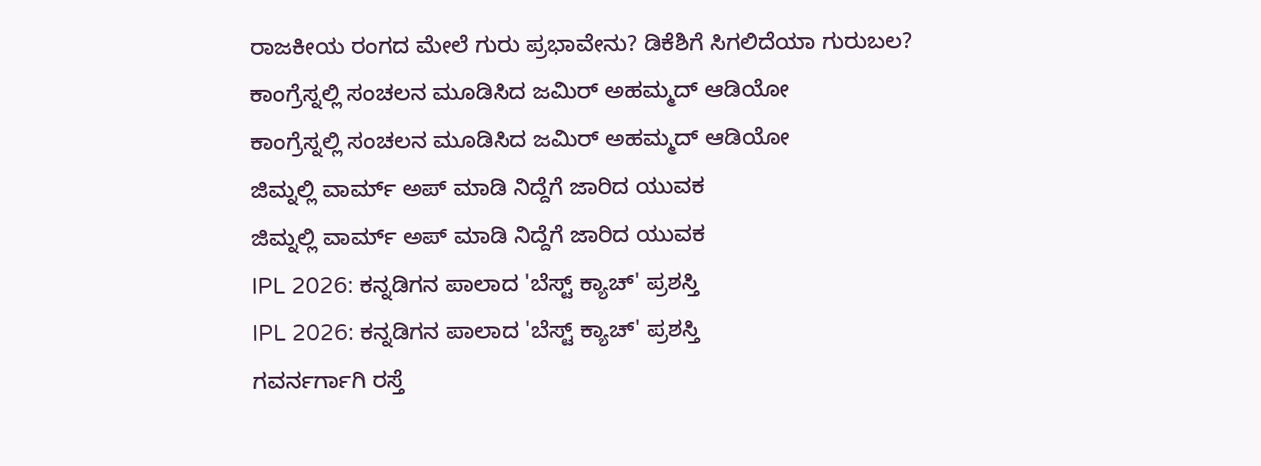ರಾಜಕೀಯ ರಂಗದ ಮೇಲೆ ಗುರು ಪ್ರಭಾವೇನು? ಡಿಕೆಶಿಗೆ ಸಿಗಲಿದೆಯಾ ಗುರುಬಲ?
ಕಾಂಗ್ರೆಸ್ನಲ್ಲಿ ಸಂಚಲನ ಮೂಡಿಸಿದ ಜಮಿರ್ ಅಹಮ್ಮದ್ ಆಡಿಯೋ
ಕಾಂಗ್ರೆಸ್ನಲ್ಲಿ ಸಂಚಲನ ಮೂಡಿಸಿದ ಜಮಿರ್ ಅಹಮ್ಮದ್ ಆಡಿಯೋ
ಜಿಮ್ನಲ್ಲಿ ವಾರ್ಮ್ ಅಪ್ ಮಾಡಿ ನಿದ್ದೆಗೆ ಜಾರಿದ ಯುವಕ
ಜಿಮ್ನಲ್ಲಿ ವಾರ್ಮ್ ಅಪ್ ಮಾಡಿ ನಿದ್ದೆಗೆ ಜಾರಿದ ಯುವಕ
IPL 2026: ಕನ್ನಡಿಗನ ಪಾಲಾದ 'ಬೆಸ್ಟ್ ಕ್ಯಾಚ್' ಪ್ರಶಸ್ತಿ
IPL 2026: ಕನ್ನಡಿಗನ ಪಾಲಾದ 'ಬೆಸ್ಟ್ ಕ್ಯಾಚ್' ಪ್ರಶಸ್ತಿ
ಗವರ್ನರ್ಗಾಗಿ ರಸ್ತೆ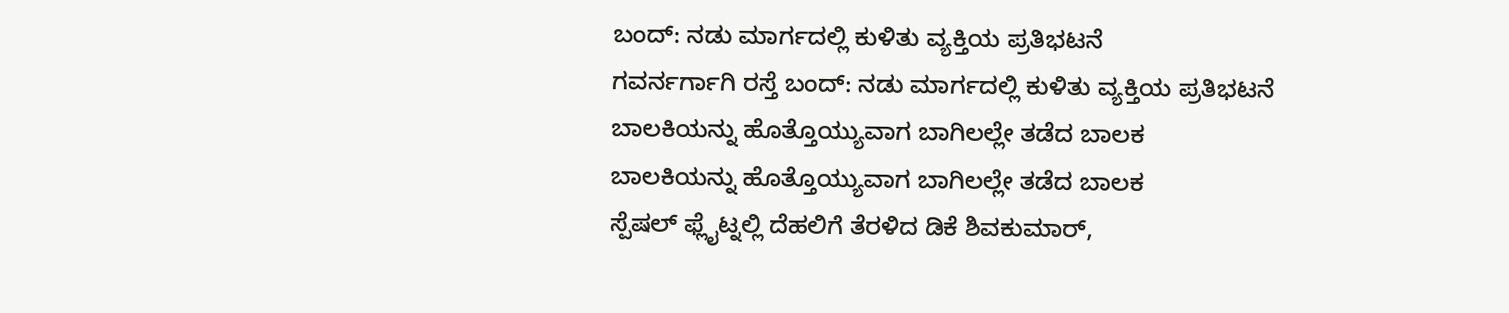ಬಂದ್: ನಡು ಮಾರ್ಗದಲ್ಲಿ ಕುಳಿತು ವ್ಯಕ್ತಿಯ ಪ್ರತಿಭಟನೆ
ಗವರ್ನರ್ಗಾಗಿ ರಸ್ತೆ ಬಂದ್: ನಡು ಮಾರ್ಗದಲ್ಲಿ ಕುಳಿತು ವ್ಯಕ್ತಿಯ ಪ್ರತಿಭಟನೆ
ಬಾಲಕಿಯನ್ನು ಹೊತ್ತೊಯ್ಯುವಾಗ ಬಾಗಿಲಲ್ಲೇ ತಡೆದ ಬಾಲಕ
ಬಾಲಕಿಯನ್ನು ಹೊತ್ತೊಯ್ಯುವಾಗ ಬಾಗಿಲಲ್ಲೇ ತಡೆದ ಬಾಲಕ
ಸ್ಪೆಷಲ್ ಫ್ಲೈಟ್ನಲ್ಲಿ ದೆಹಲಿಗೆ ತೆರಳಿದ ಡಿಕೆ ಶಿವಕುಮಾರ್,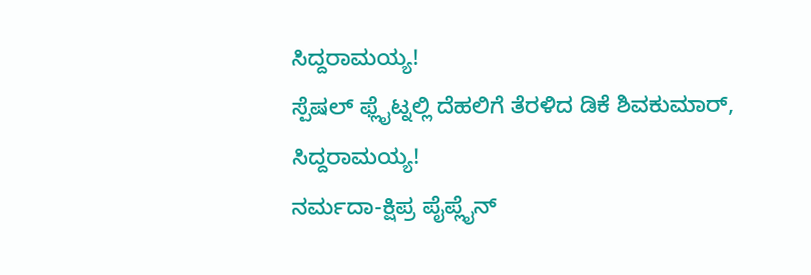ಸಿದ್ದರಾಮಯ್ಯ!
ಸ್ಪೆಷಲ್ ಫ್ಲೈಟ್ನಲ್ಲಿ ದೆಹಲಿಗೆ ತೆರಳಿದ ಡಿಕೆ ಶಿವಕುಮಾರ್, ಸಿದ್ದರಾಮಯ್ಯ!
ನರ್ಮದಾ-ಕ್ಷಿಪ್ರ ಪೈಪ್ಲೈನ್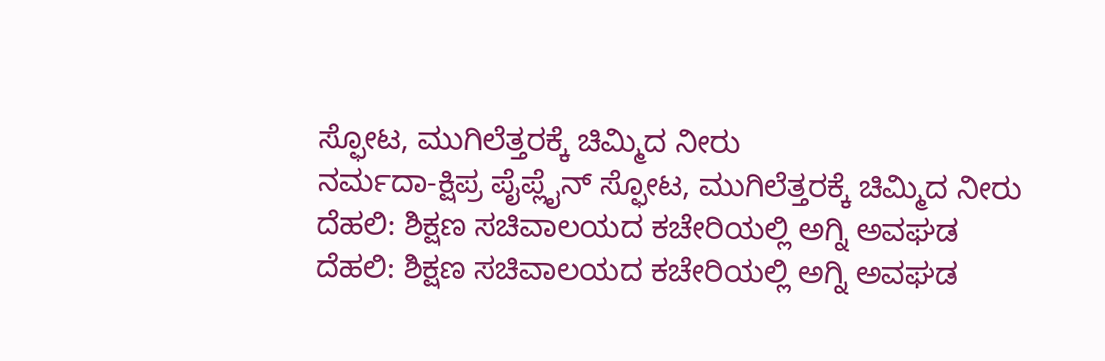ಸ್ಫೋಟ, ಮುಗಿಲೆತ್ತರಕ್ಕೆ ಚಿಮ್ಮಿದ ನೀರು
ನರ್ಮದಾ-ಕ್ಷಿಪ್ರ ಪೈಪ್ಲೈನ್ ಸ್ಫೋಟ, ಮುಗಿಲೆತ್ತರಕ್ಕೆ ಚಿಮ್ಮಿದ ನೀರು
ದೆಹಲಿ: ಶಿಕ್ಷಣ ಸಚಿವಾಲಯದ ಕಚೇರಿಯಲ್ಲಿ ಅಗ್ನಿ ಅವಘಡ
ದೆಹಲಿ: ಶಿಕ್ಷಣ ಸಚಿವಾಲಯದ ಕಚೇರಿಯಲ್ಲಿ ಅಗ್ನಿ ಅವಘಡ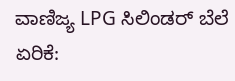ವಾಣಿಜ್ಯ LPG ಸಿಲಿಂಡರ್ ಬೆಲೆ ಏರಿಕೆ: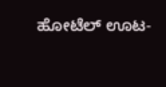ಹೋಟೆಲ್ ಊಟ-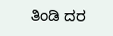ತಿಂಡಿ ದರ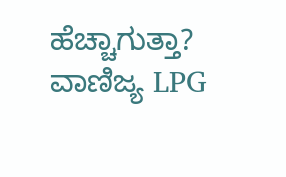ಹೆಚ್ಚಾಗುತ್ತಾ?
ವಾಣಿಜ್ಯ LPG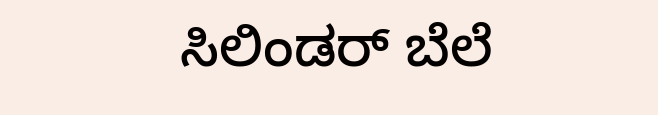ಸಿಲಿಂಡರ್ ಬೆಲೆ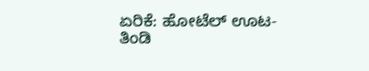ಏರಿಕೆ: ಹೋಟೆಲ್ ಊಟ-ತಿಂಡಿ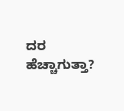ದರ ಹೆಚ್ಚಾಗುತ್ತಾ?